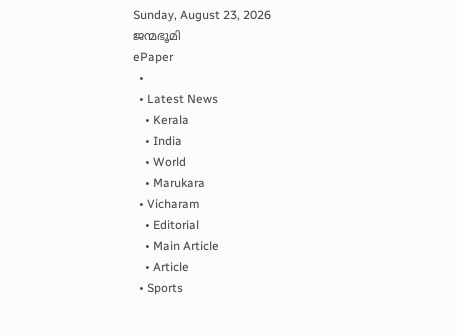Sunday, August 23, 2026
ജന്മഭൂമി
ePaper
  •
  • Latest News
    • Kerala
    • India
    • World
    • Marukara
  • Vicharam
    • Editorial
    • Main Article
    • Article
  • Sports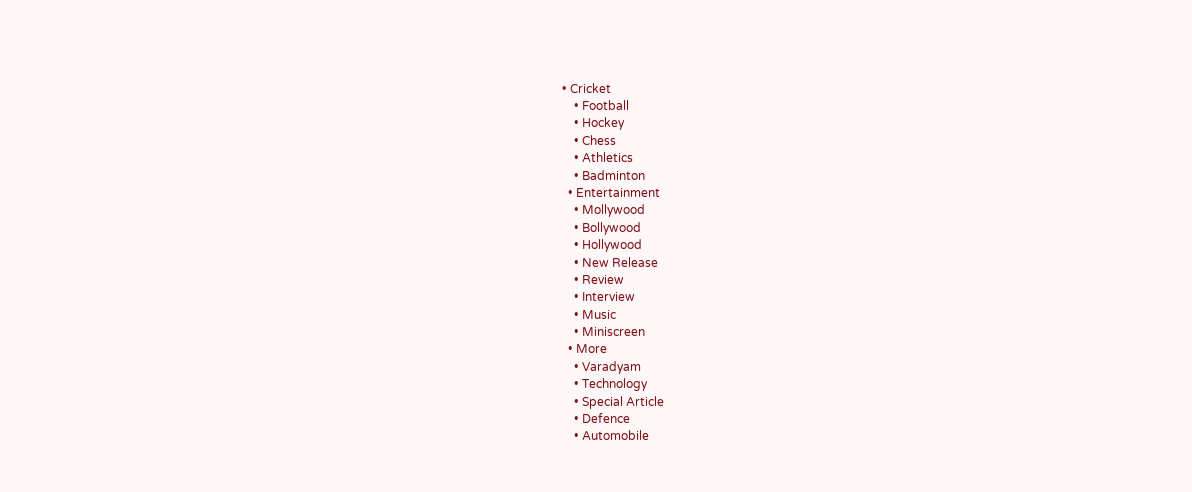• Cricket
    • Football
    • Hockey
    • Chess
    • Athletics
    • Badminton
  • Entertainment
    • Mollywood
    • Bollywood
    • Hollywood
    • New Release
    • Review
    • Interview
    • Music
    • Miniscreen
  • More
    • Varadyam
    • Technology
    • Special Article
    • Defence
    • Automobile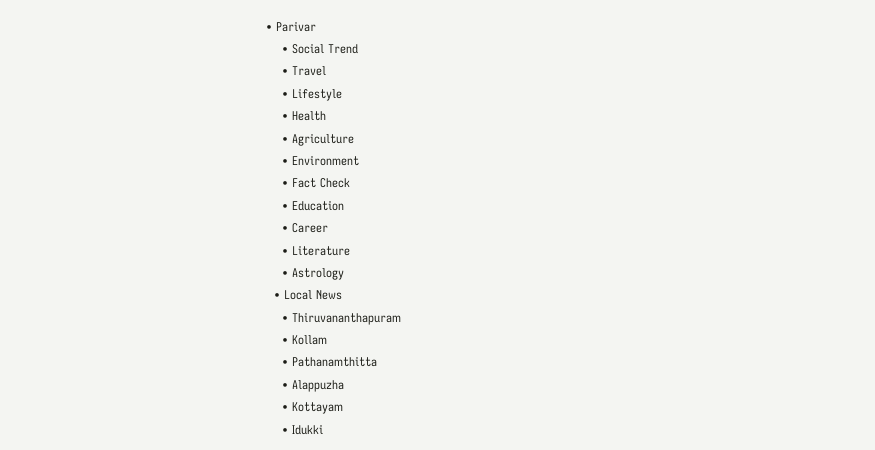• Parivar
    • Social Trend
    • Travel
    • Lifestyle
    • Health
    • Agriculture
    • Environment
    • Fact Check
    • Education
    • Career
    • Literature
    • Astrology
  • Local News
    • Thiruvananthapuram
    • Kollam
    • Pathanamthitta
    • Alappuzha
    • Kottayam
    • Idukki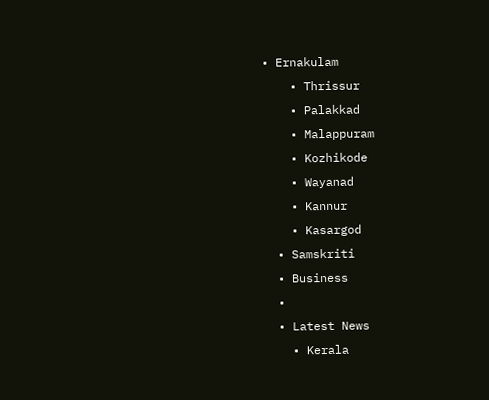• Ernakulam
    • Thrissur
    • Palakkad
    • Malappuram
    • Kozhikode
    • Wayanad
    • Kannur
    • Kasargod
  • Samskriti
  • Business
  •
  • Latest News
    • Kerala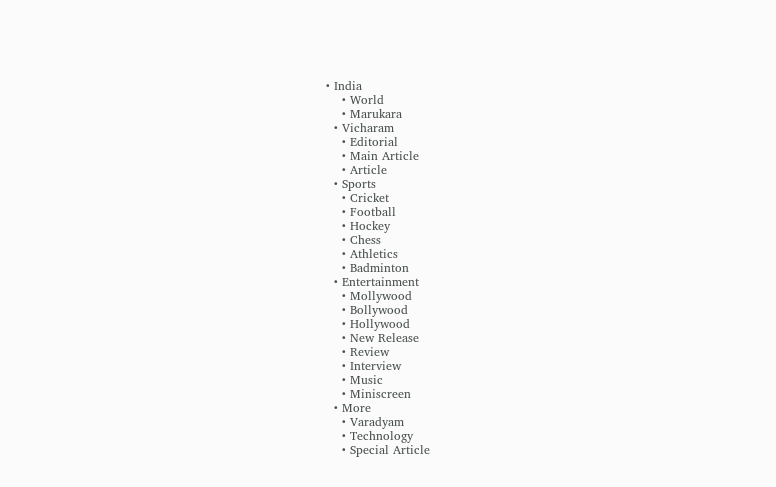• India
    • World
    • Marukara
  • Vicharam
    • Editorial
    • Main Article
    • Article
  • Sports
    • Cricket
    • Football
    • Hockey
    • Chess
    • Athletics
    • Badminton
  • Entertainment
    • Mollywood
    • Bollywood
    • Hollywood
    • New Release
    • Review
    • Interview
    • Music
    • Miniscreen
  • More
    • Varadyam
    • Technology
    • Special Article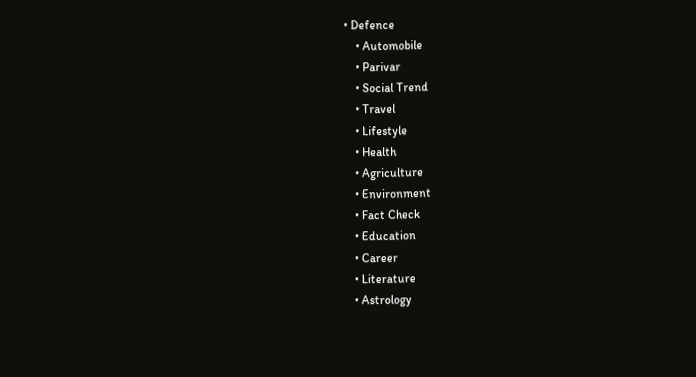• Defence
    • Automobile
    • Parivar
    • Social Trend
    • Travel
    • Lifestyle
    • Health
    • Agriculture
    • Environment
    • Fact Check
    • Education
    • Career
    • Literature
    • Astrology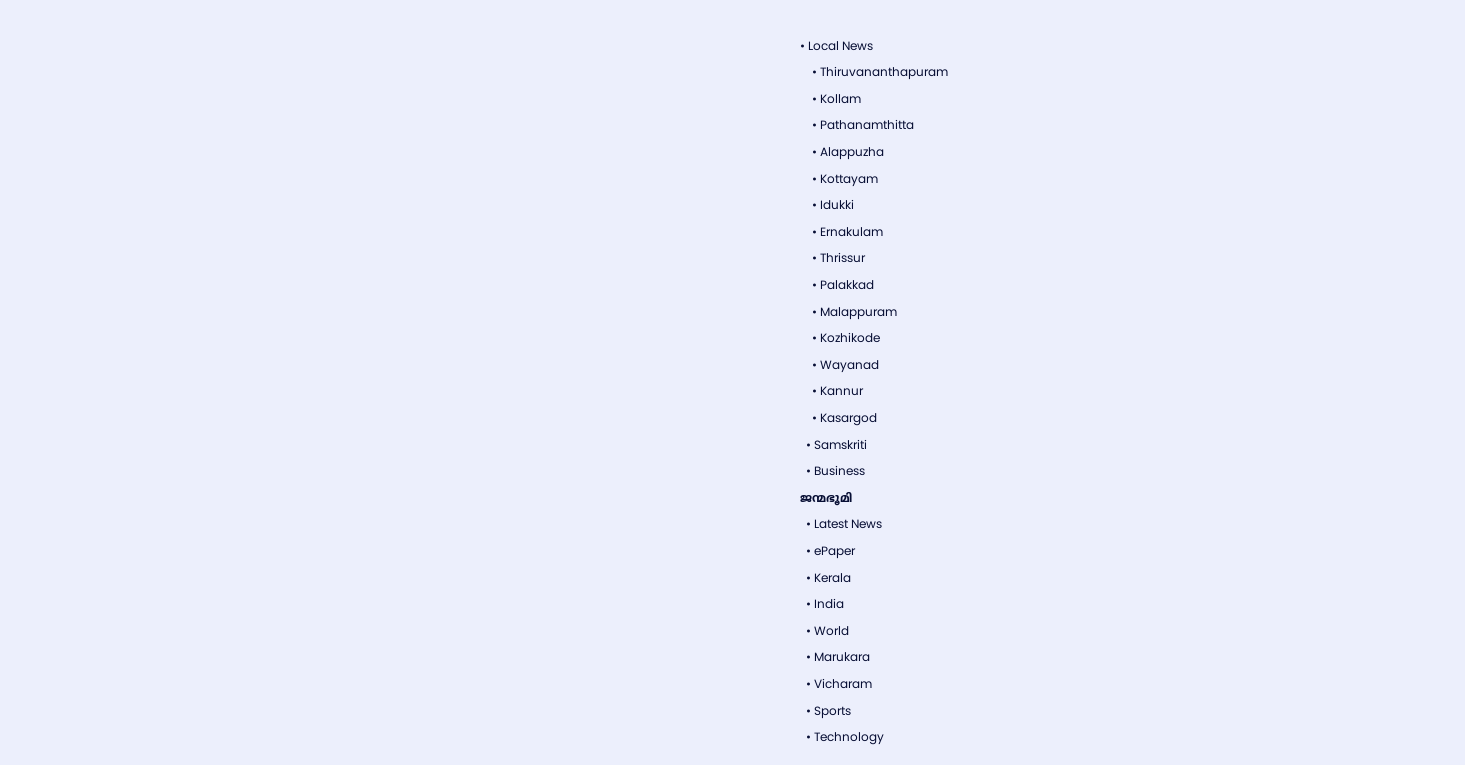• Local News
    • Thiruvananthapuram
    • Kollam
    • Pathanamthitta
    • Alappuzha
    • Kottayam
    • Idukki
    • Ernakulam
    • Thrissur
    • Palakkad
    • Malappuram
    • Kozhikode
    • Wayanad
    • Kannur
    • Kasargod
  • Samskriti
  • Business
ജന്മഭൂമി
  • Latest News
  • ePaper
  • Kerala
  • India
  • World
  • Marukara
  • Vicharam
  • Sports
  • Technology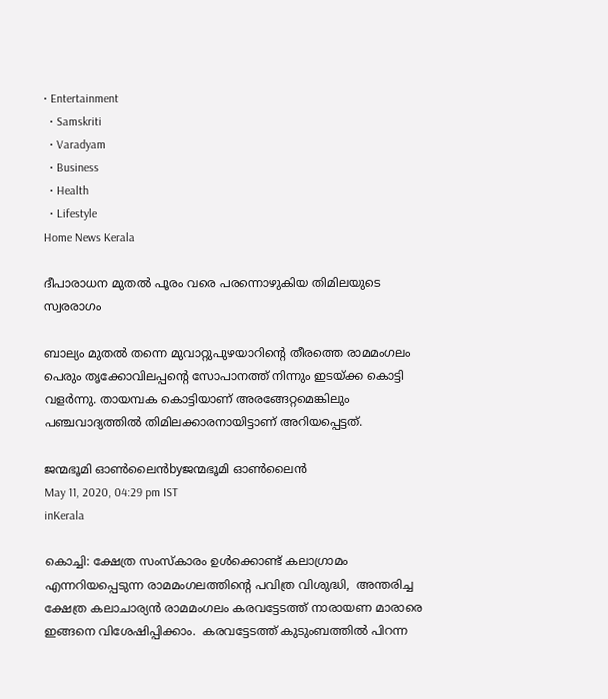• Entertainment
  • Samskriti
  • Varadyam
  • Business
  • Health
  • Lifestyle
Home News Kerala

ദീപാരാധന മുതൽ പൂരം വരെ പരന്നൊഴുകിയ തിമിലയുടെ സ്വരരാഗം

ബാല്യം മുതല്‍ തന്നെ മുവാറ്റുപുഴയാറിന്റെ തീരത്തെ രാമമംഗലം പെരും തൃക്കോവിലപ്പന്റെ സോപാനത്ത് നിന്നും ഇടയ്‌ക്ക കൊട്ടി വളര്‍ന്നു. തായമ്പക കൊട്ടിയാണ് അരങ്ങേറ്റമെങ്കിലും പഞ്ചവാദ്യത്തില്‍ തിമിലക്കാരനായിട്ടാണ് അറിയപ്പെട്ടത്.

ജന്മഭൂമി ഓണ്‍ലൈന്‍byജന്മഭൂമി ഓണ്‍ലൈന്‍
May 11, 2020, 04:29 pm IST
inKerala

കൊച്ചി: ക്ഷേത്ര സംസ്‌കാരം ഉള്‍ക്കൊണ്ട് കലാഗ്രാമം എന്നറിയപ്പെടുന്ന രാമമംഗലത്തിന്റെ പവിത്ര വിശുദ്ധി,  അന്തരിച്ച ക്ഷേത്ര കലാചാര്യന്‍ രാമമംഗലം കരവട്ടേടത്ത് നാരായണ മാരാരെ ഇങ്ങനെ വിശേഷിപ്പിക്കാം.  കരവട്ടേടത്ത് കുടുംബത്തില്‍ പിറന്ന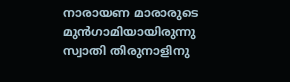നാരായണ മാരാരുടെ മുന്‍ഗാമിയായിരുന്നു സ്വാതി തിരുനാളിനു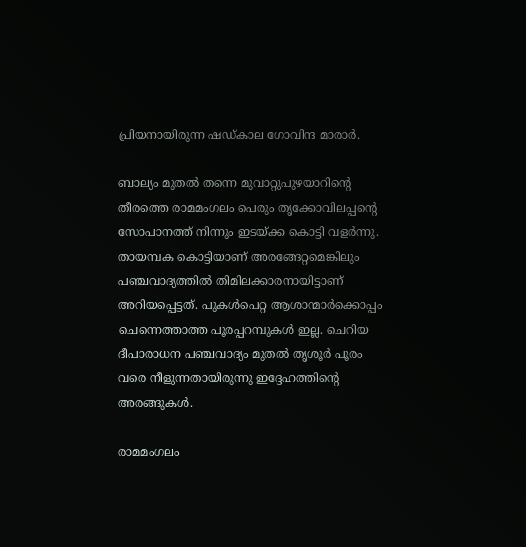പ്രിയനായിരുന്ന ഷഡ്കാല ഗോവിന്ദ മാരാര്‍.

ബാല്യം മുതല്‍ തന്നെ മുവാറ്റുപുഴയാറിന്റെ തീരത്തെ രാമമംഗലം പെരും തൃക്കോവിലപ്പന്റെ സോപാനത്ത് നിന്നും ഇടയ്‌ക്ക കൊട്ടി വളര്‍ന്നു. തായമ്പക കൊട്ടിയാണ് അരങ്ങേറ്റമെങ്കിലും പഞ്ചവാദ്യത്തില്‍ തിമിലക്കാരനായിട്ടാണ് അറിയപ്പെട്ടത്. പുകള്‍പെറ്റ ആശാന്മാര്‍ക്കൊപ്പം ചെന്നെത്താത്ത പൂരപ്പറമ്പുകള്‍ ഇല്ല. ചെറിയ ദീപാരാധന പഞ്ചവാദ്യം മുതല്‍ തൃശൂര്‍ പൂരം വരെ നീളുന്നതായിരുന്നു ഇദ്ദേഹത്തിന്റെ അരങ്ങുകള്‍.

രാമമംഗലം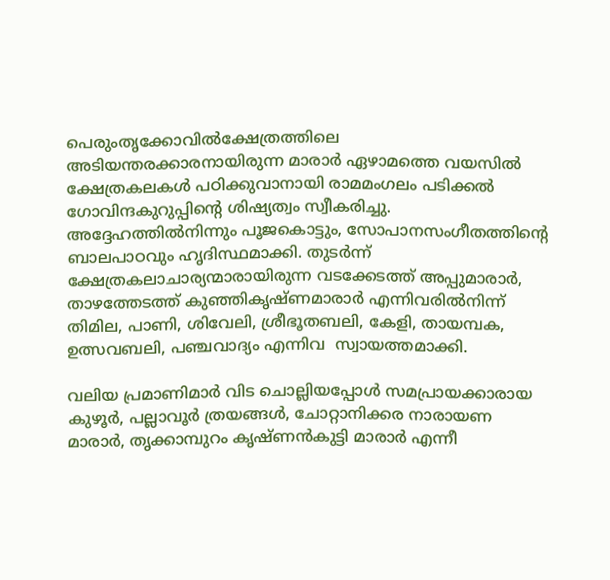പെരുംതൃക്കോവില്‍ക്ഷേത്രത്തിലെ അടിയന്തരക്കാരനായിരുന്ന മാരാര്‍ ഏഴാമത്തെ വയസില്‍ ക്ഷേത്രകലകള്‍ പഠിക്കുവാനായി രാമമംഗലം പടിക്കല്‍ ഗോവിന്ദകുറുപ്പിന്റെ ശിഷ്യത്വം സ്വീകരിച്ചു. അദ്ദേഹത്തില്‍നിന്നും പൂജകൊട്ടും, സോപാനസംഗീതത്തിന്റെ ബാലപാഠവും ഹൃദിസ്ഥമാക്കി. തുടര്‍ന്ന് ക്ഷേത്രകലാചാര്യന്മാരായിരുന്ന വടക്കേടത്ത് അപ്പുമാരാര്‍, താഴത്തേടത്ത് കുഞ്ഞികൃഷ്ണമാരാര്‍ എന്നിവരില്‍നിന്ന് തിമില, പാണി, ശിവേലി, ശ്രീഭൂതബലി, കേളി, തായമ്പക, ഉത്സവബലി, പഞ്ചവാദ്യം എന്നിവ  സ്വായത്തമാക്കി.

വലിയ പ്രമാണിമാര്‍ വിട ചൊല്ലിയപ്പോള്‍ സമപ്രായക്കാരായ കുഴൂര്‍, പല്ലാവൂര്‍ ത്രയങ്ങള്‍, ചോറ്റാനിക്കര നാരായണ മാരാര്‍, തൃക്കാമ്പുറം കൃഷ്ണന്‍കുട്ടി മാരാര്‍ എന്നീ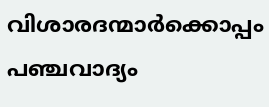വിശാരദന്മാര്‍ക്കൊപ്പം പഞ്ചവാദ്യം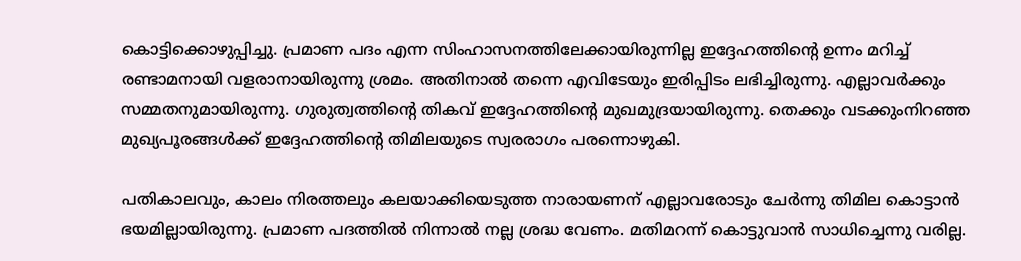കൊട്ടിക്കൊഴുപ്പിച്ചു. പ്രമാണ പദം എന്ന സിംഹാസനത്തിലേക്കായിരുന്നില്ല ഇദ്ദേഹത്തിന്റെ ഉന്നം മറിച്ച് രണ്ടാമനായി വളരാനായിരുന്നു ശ്രമം. അതിനാല്‍ തന്നെ എവിടേയും ഇരിപ്പിടം ലഭിച്ചിരുന്നു. എല്ലാവര്‍ക്കും സമ്മതനുമായിരുന്നു. ഗുരുത്വത്തിന്റെ തികവ് ഇദ്ദേഹത്തിന്റെ മുഖമുദ്രയായിരുന്നു. തെക്കും വടക്കുംനിറഞ്ഞ മുഖ്യപൂരങ്ങള്‍ക്ക് ഇദ്ദേഹത്തിന്റെ തിമിലയുടെ സ്വരരാഗം പരന്നൊഴുകി.

പതികാലവും, കാലം നിരത്തലും കലയാക്കിയെടുത്ത നാരായണന് എല്ലാവരോടും ചേര്‍ന്നു തിമില കൊട്ടാന്‍ ഭയമില്ലായിരുന്നു. പ്രമാണ പദത്തില്‍ നിന്നാല്‍ നല്ല ശ്രദ്ധ വേണം. മതിമറന്ന് കൊട്ടുവാന്‍ സാധിച്ചെന്നു വരില്ല.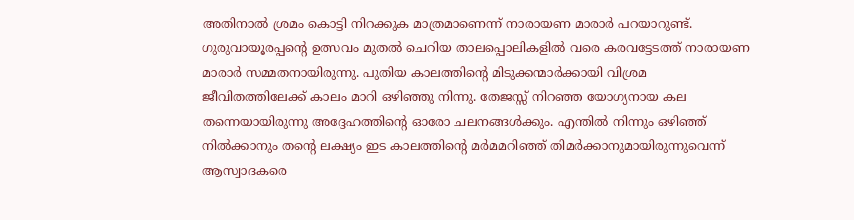അതിനാല്‍ ശ്രമം കൊട്ടി നിറക്കുക മാത്രമാണെന്ന് നാരായണ മാരാര്‍ പറയാറുണ്ട്. ഗുരുവായൂരപ്പന്റെ ഉത്സവം മുതല്‍ ചെറിയ താലപ്പൊലികളില്‍ വരെ കരവട്ടേടത്ത് നാരായണ മാരാര്‍ സമ്മതനായിരുന്നു. പുതിയ കാലത്തിന്റെ മിടുക്കന്മാര്‍ക്കായി വിശ്രമ ജീവിതത്തിലേക്ക് കാലം മാറി ഒഴിഞ്ഞു നിന്നു. തേജസ്സ് നിറഞ്ഞ യോഗ്യനായ കല തന്നെയായിരുന്നു അദ്ദേഹത്തിന്റെ ഓരോ ചലനങ്ങള്‍ക്കും. എന്തില്‍ നിന്നും ഒഴിഞ്ഞ് നില്‍ക്കാനും തന്റെ ലക്ഷ്യം ഇട കാലത്തിന്റെ മര്‍മമറിഞ്ഞ് തിമര്‍ക്കാനുമായിരുന്നുവെന്ന് ആസ്വാദകരെ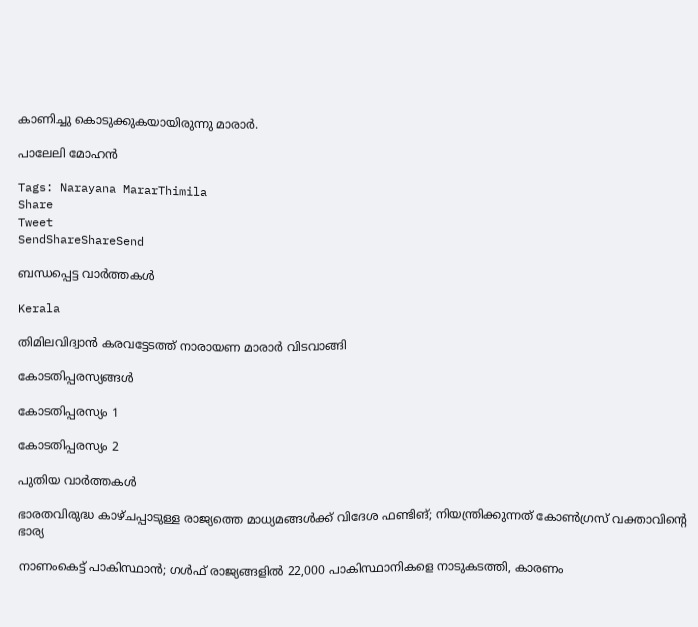കാണിച്ചു കൊടുക്കുകയായിരുന്നു മാരാര്‍.

പാലേലി മോഹന്‍

Tags: Narayana MararThimila
Share
Tweet
SendShareShareSend

ബന്ധപ്പെട്ട വാര്‍ത്തകള്‍

Kerala

തിമിലവിദ്വാന്‍ കരവട്ടേടത്ത് നാരായണ മാരാര്‍ വിടവാങ്ങി

കോടതിപ്പരസ്യങ്ങള്‍

കോടതിപ്പരസ്യം 1

കോടതിപ്പരസ്യം 2

പുതിയ വാര്‍ത്തകള്‍

ഭാരതവിരുദ്ധ കാഴ്ചപ്പാടുള്ള രാജ്യത്തെ മാധ്യമങ്ങള്‍ക്ക്‌ വിദേശ ഫണ്ടിങ്; നിയന്ത്രിക്കുന്നത് കോണ്‍ഗ്രസ് വക്താവിന്റെ ഭാര്യ

നാണംകെട്ട് പാകിസ്ഥാന്‍; ഗള്‍ഫ് രാജ്യങ്ങളില്‍ 22,000 പാകിസ്ഥാനികളെ നാടുകടത്തി, കാരണം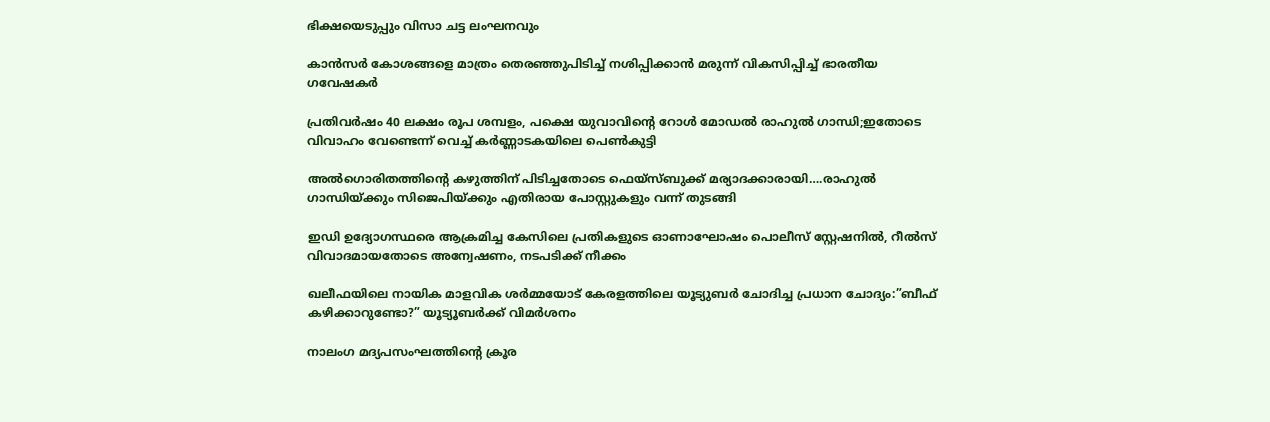ഭിക്ഷയെടുപ്പും വിസാ ചട്ട ലംഘനവും

കാന്‍സര്‍ കോശങ്ങളെ മാത്രം തെരഞ്ഞുപിടിച്ച് നശിപ്പിക്കാന്‍ മരുന്ന് വികസിപ്പിച്ച് ഭാരതീയ ഗവേഷകര്‍

പ്രതിവര്‍ഷം 40 ലക്ഷം രൂപ ശമ്പളം, പക്ഷെ യുവാവിന്റെ റോള്‍ മോഡല്‍ രാഹുല്‍ ഗാന്ധി;ഇതോടെ വിവാഹം വേണ്ടെന്ന് വെച്ച് കര്‍ണ്ണാടകയിലെ പെണ്‍കുട്ടി

അല്‍ഗൊരിതത്തിന്റെ കഴുത്തിന് പിടിച്ചതോടെ ഫെയ്സ്ബുക്ക് മര്യാദക്കാരായി….രാഹുല്‍ ഗാന്ധിയ്‌ക്കും സിജെപിയ്‌ക്കും എതിരായ പോസ്റ്റുകളും വന്ന് തുടങ്ങി

ഇഡി ഉദ്യോഗസ്ഥരെ ആക്രമിച്ച കേസിലെ പ്രതികളുടെ ഓണാഘോഷം പൊലീസ് സ്റ്റേഷനില്‍, റീല്‍സ് വിവാദമായതോടെ അന്വേഷണം, നടപടിക്ക് നീക്കം

ഖലീഫയിലെ നായിക മാളവിക ശര്‍മ്മയോട് കേരളത്തിലെ യൂട്യുബര്‍ ചോദിച്ച പ്രധാന ചോദ്യം:”ബീഫ് കഴിക്കാറുണ്ടോ?” യൂട്യൂബര്‍ക്ക് വിമര്‍ശനം

നാലംഗ മദ്യപസംഘത്തിന്റെ ക്രൂര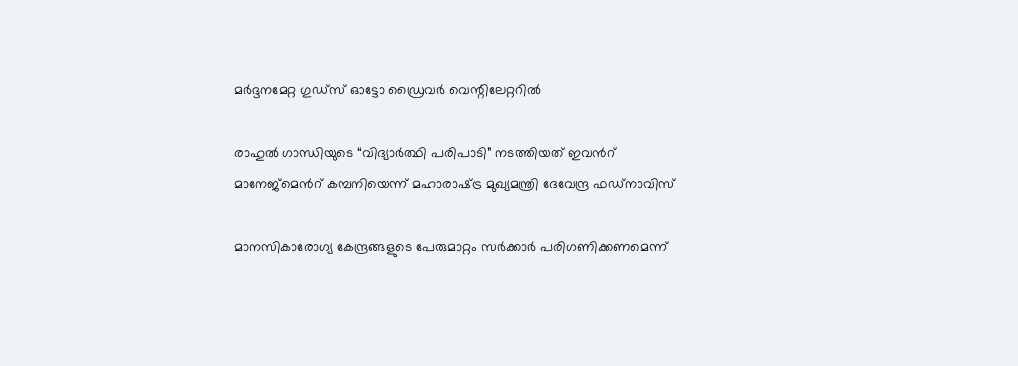മര്‍ദ്ദനമേറ്റ ഗുഡ്‌സ് ഓട്ടോ ഡ്രൈവര്‍ വെന്റിലേറ്ററില്‍

രാഹുൽ ഗാന്ധിയുടെ “വിദ്യാർത്ഥി പരിപാടി” നടത്തിയത് ഇവന്‍റ് മാനേജ്മെന്‍റ് കമ്പനിയെന്ന് മഹാരാഷ്‌ട്ര മുഖ്യമന്ത്രി ദേവേന്ദ്ര ഫഡ്‌നാവിസ്

മാനസികാരോഗ്യ കേന്ദ്രങ്ങളുടെ പേരുമാറ്റം സര്‍ക്കാര്‍ പരിഗണിക്കണമെന്ന്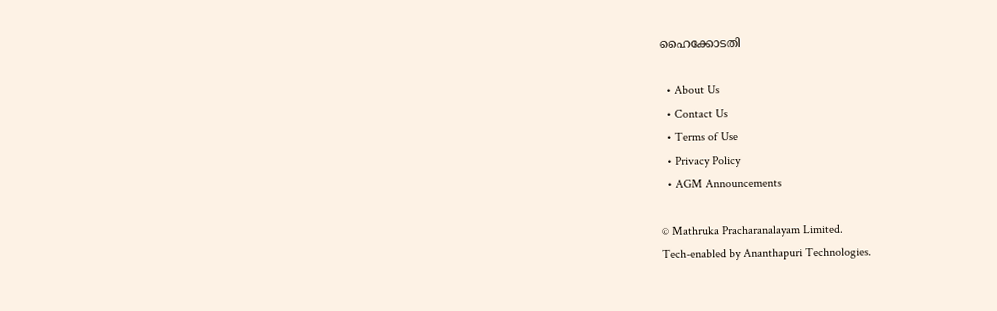ഹൈക്കോടതി

  • About Us
  • Contact Us
  • Terms of Use
  • Privacy Policy
  • AGM Announcements

© Mathruka Pracharanalayam Limited.
Tech-enabled by Ananthapuri Technologies.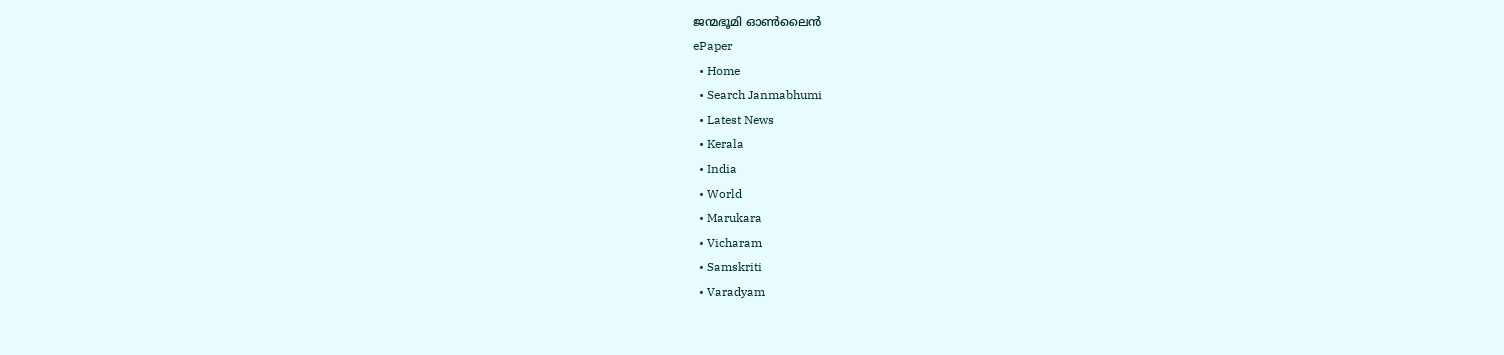ജന്മഭൂമി ഓണ്‍ലൈന്‍
ePaper
  • Home
  • Search Janmabhumi
  • Latest News
  • Kerala
  • India
  • World
  • Marukara
  • Vicharam
  • Samskriti
  • Varadyam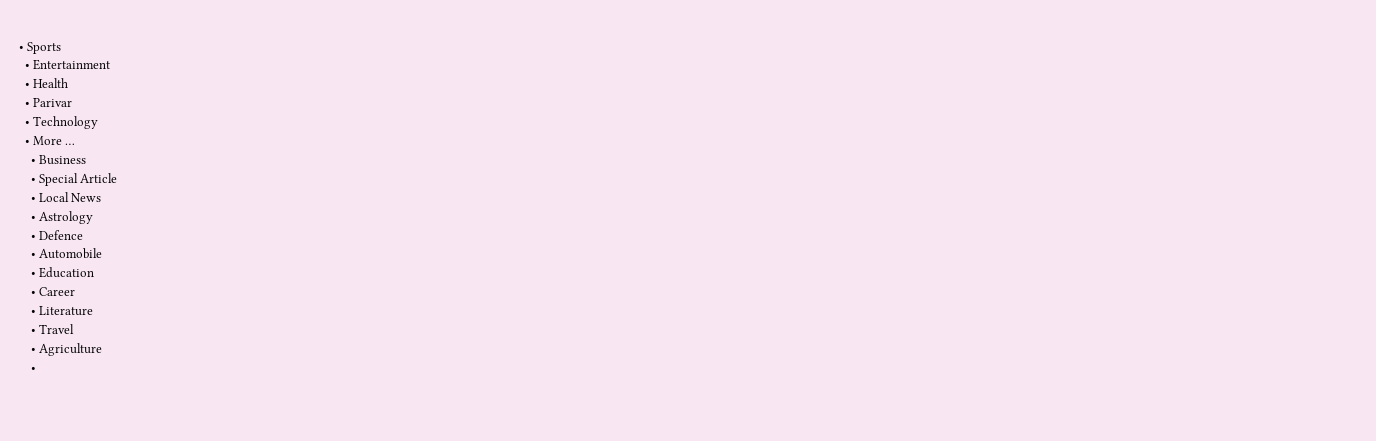• Sports
  • Entertainment
  • Health
  • Parivar
  • Technology
  • More …
    • Business
    • Special Article
    • Local News
    • Astrology
    • Defence
    • Automobile
    • Education
    • Career
    • Literature
    • Travel
    • Agriculture
    •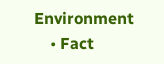Environment
    • Fact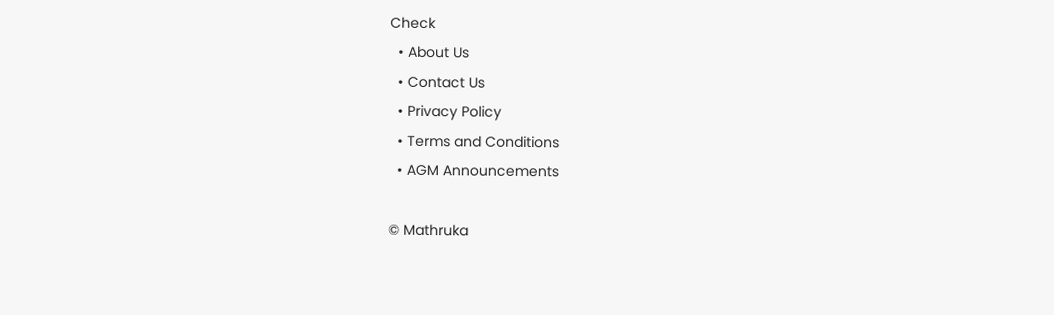Check
  • About Us
  • Contact Us
  • Privacy Policy
  • Terms and Conditions
  • AGM Announcements

© Mathruka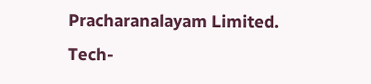Pracharanalayam Limited.
Tech-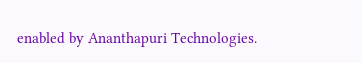enabled by Ananthapuri Technologies.